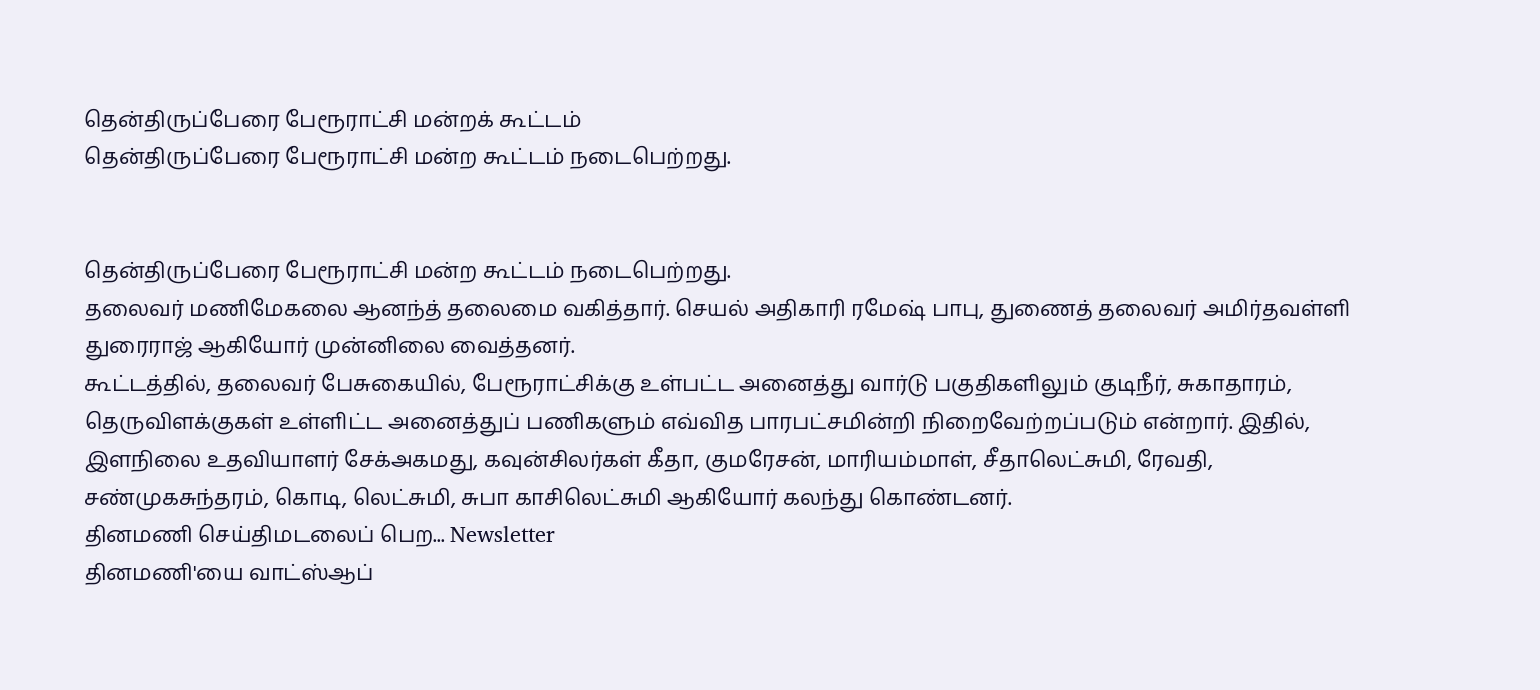தென்திருப்பேரை பேரூராட்சி மன்றக் கூட்டம்
தென்திருப்பேரை பேரூராட்சி மன்ற கூட்டம் நடைபெற்றது.


தென்திருப்பேரை பேரூராட்சி மன்ற கூட்டம் நடைபெற்றது.
தலைவர் மணிமேகலை ஆனந்த் தலைமை வகித்தார். செயல் அதிகாரி ரமேஷ் பாபு, துணைத் தலைவர் அமிர்தவள்ளி துரைராஜ் ஆகியோர் முன்னிலை வைத்தனர்.
கூட்டத்தில், தலைவர் பேசுகையில், பேரூராட்சிக்கு உள்பட்ட அனைத்து வார்டு பகுதிகளிலும் குடிநீர், சுகாதாரம், தெருவிளக்குகள் உள்ளிட்ட அனைத்துப் பணிகளும் எவ்வித பாரபட்சமின்றி நிறைவேற்றப்படும் என்றார். இதில், இளநிலை உதவியாளர் சேக்அகமது, கவுன்சிலர்கள் கீதா, குமரேசன், மாரியம்மாள், சீதாலெட்சுமி, ரேவதி, சண்முகசுந்தரம், கொடி, லெட்சுமி, சுபா காசிலெட்சுமி ஆகியோர் கலந்து கொண்டனர்.
தினமணி செய்திமடலைப் பெற... Newsletter
தினமணி'யை வாட்ஸ்ஆப்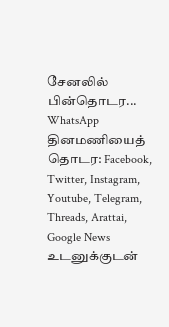சேனலில் பின்தொடர... WhatsApp
தினமணியைத் தொடர: Facebook, Twitter, Instagram, Youtube, Telegram, Threads, Arattai, Google News
உடனுக்குடன்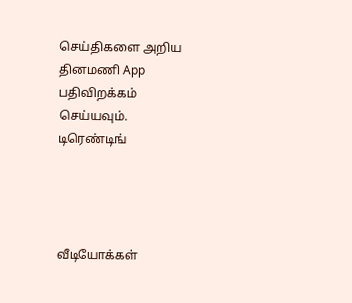செய்திகளை அறிய தினமணி App பதிவிறக்கம் செய்யவும்.
டிரெண்டிங்




வீடியோக்கள்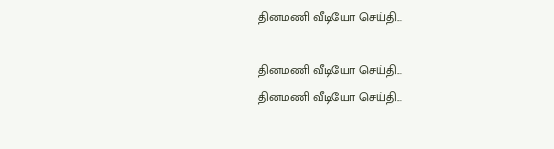தினமணி வீடியோ செய்தி...

தினமணி வீடியோ செய்தி...
தினமணி வீடியோ செய்தி...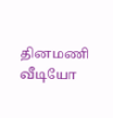தினமணி வீடியோ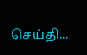செய்தி...